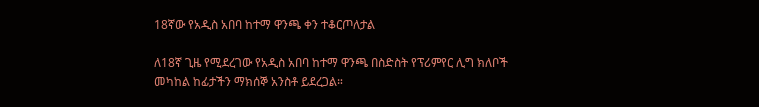18ኛው የአዲስ አበባ ከተማ ዋንጫ ቀን ተቆርጦለታል

ለ18ኛ ጊዜ የሚደረገው የአዲስ አበባ ከተማ ዋንጫ በስድስት የፕሪምየር ሊግ ክለቦች መካከል ከፊታችን ማክሰኞ አንስቶ ይደረጋል።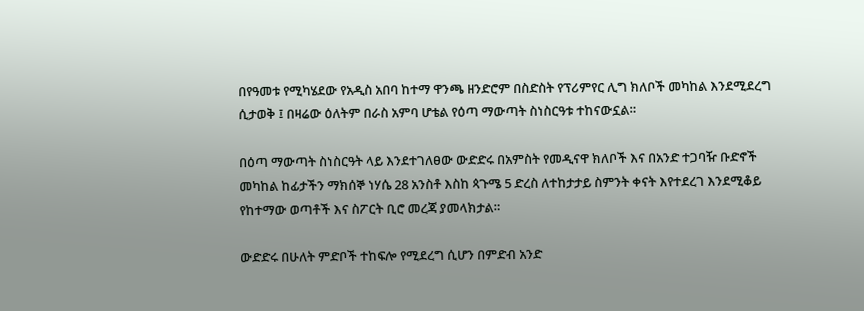በየዓመቱ የሚካሄደው የአዲስ አበባ ከተማ ዋንጫ ዘንድሮም በስድስት የፕሪምየር ሊግ ክለቦች መካከል እንደሚደረግ ሲታወቅ ፤ በዛሬው ዕለትም በራስ አምባ ሆቴል የዕጣ ማውጣት ስነስርዓቱ ተከናውኗል።

በዕጣ ማውጣት ስነስርዓት ላይ እንደተገለፀው ውድድሩ በአምስት የመዲናዋ ክለቦች እና በአንድ ተጋባዥ ቡድኖች መካከል ከፊታችን ማክሰኞ ነሃሴ 28 አንስቶ እስከ ጳጉሜ 5 ድረስ ለተከታታይ ስምንት ቀናት እየተደረገ እንደሚቆይ የከተማው ወጣቶች እና ስፖርት ቢሮ መረጃ ያመላክታል።

ውድድሩ በሁለት ምድቦች ተከፍሎ የሚደረግ ሲሆን በምድብ አንድ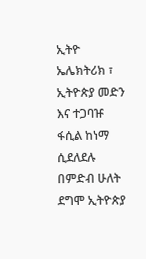ኢትዮ ኤሌክትሪክ ፣ ኢትዮጵያ መድን እና ተጋባዡ ፋሲል ከነማ ሲደለደሉ በምድብ ሁለት ደግሞ ኢትዮጵያ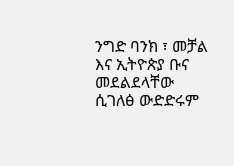ንግድ ባንክ ፣ መቻል እና ኢትዮጵያ ቡና መደልደላቸው ሲገለፅ ውድድሩም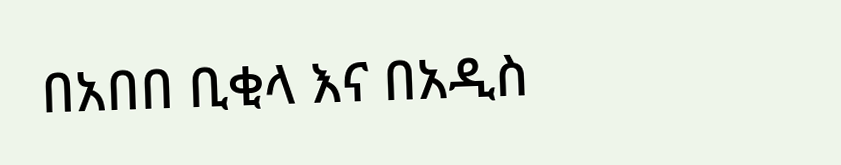በአበበ ቢቂላ እና በአዲስ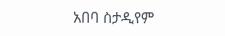አበባ ስታዲየም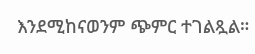እንደሚከናወንም ጭምር ተገልጿል።